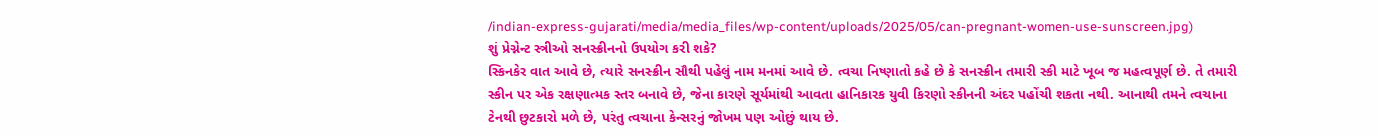/indian-express-gujarati/media/media_files/wp-content/uploads/2025/05/can-pregnant-women-use-sunscreen.jpg)
શું પ્રેગ્નેન્ટ સ્ત્રીઓ સનસ્ક્રીનનો ઉપયોગ કરી શકે?
સ્કિનકેર વાત આવે છે, ત્યારે સનસ્ક્રીન સૌથી પહેલું નામ મનમાં આવે છે. ત્વચા નિષ્ણાતો કહે છે કે સનસ્ક્રીન તમારી સ્કી માટે ખૂબ જ મહત્વપૂર્ણ છે. તે તમારી સ્કીન પર એક રક્ષણાત્મક સ્તર બનાવે છે, જેના કારણે સૂર્યમાંથી આવતા હાનિકારક યુવી કિરણો સ્કીનની અંદર પહોંચી શકતા નથી. આનાથી તમને ત્વચાના ટેનથી છુટકારો મળે છે, પરંતુ ત્વચાના કેન્સરનું જોખમ પણ ઓછું થાય છે.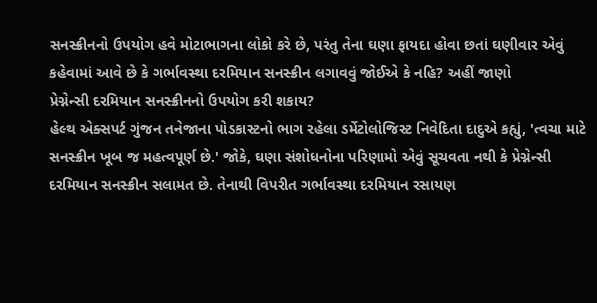સનસ્ક્રીનનો ઉપયોગ હવે મોટાભાગના લોકો કરે છે, પરંતુ તેના ઘણા ફાયદા હોવા છતાં ઘણીવાર એવું કહેવામાં આવે છે કે ગર્ભાવસ્થા દરમિયાન સનસ્ક્રીન લગાવવું જોઈએ કે નહિ? અહીં જાણો
પ્રેગ્નેન્સી દરમિયાન સનસ્ક્રીનનો ઉપયોગ કરી શકાય?
હેલ્થ એક્સપર્ટ ગુંજન તનેજાના પોડકાસ્ટનો ભાગ રહેલા ડર્મેટોલોજિસ્ટ નિવેદિતા દાદુએ કહ્યું, 'ત્વચા માટે સનસ્ક્રીન ખૂબ જ મહત્વપૂર્ણ છે.' જોકે, ઘણા સંશોધનોના પરિણામો એવું સૂચવતા નથી કે પ્રેગ્નેન્સી દરમિયાન સનસ્ક્રીન સલામત છે. તેનાથી વિપરીત ગર્ભાવસ્થા દરમિયાન રસાયણ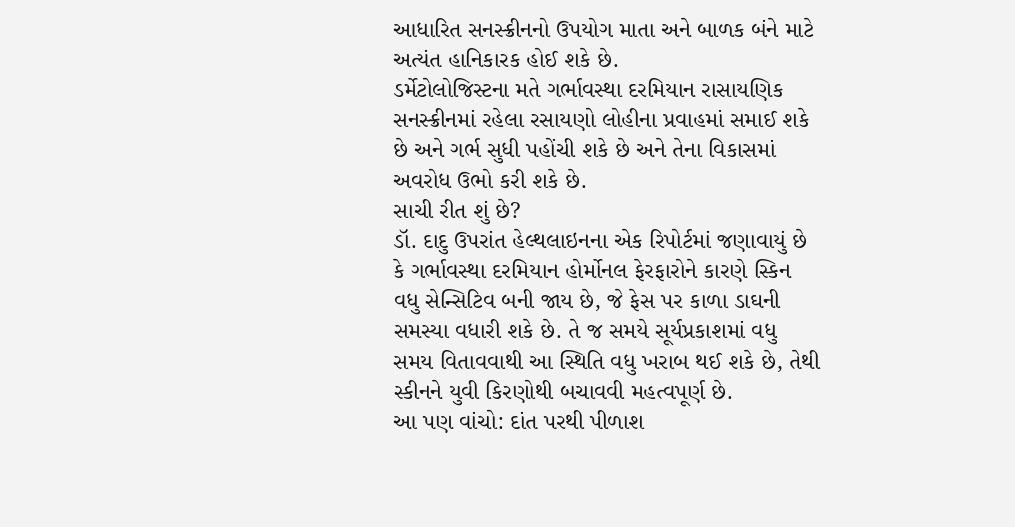આધારિત સનસ્ક્રીનનો ઉપયોગ માતા અને બાળક બંને માટે અત્યંત હાનિકારક હોઈ શકે છે.
ડર્મેટોલોજિસ્ટના મતે ગર્ભાવસ્થા દરમિયાન રાસાયણિક સનસ્ક્રીનમાં રહેલા રસાયણો લોહીના પ્રવાહમાં સમાઈ શકે છે અને ગર્ભ સુધી પહોંચી શકે છે અને તેના વિકાસમાં અવરોધ ઉભો કરી શકે છે.
સાચી રીત શું છે?
ડૉ. દાદુ ઉપરાંત હેલ્થલાઇનના એક રિપોર્ટમાં જણાવાયું છે કે ગર્ભાવસ્થા દરમિયાન હોર્મોનલ ફેરફારોને કારણે સ્કિન વધુ સેન્સિટિવ બની જાય છે, જે ફેસ પર કાળા ડાઘની સમસ્યા વધારી શકે છે. તે જ સમયે સૂર્યપ્રકાશમાં વધુ સમય વિતાવવાથી આ સ્થિતિ વધુ ખરાબ થઈ શકે છે, તેથી સ્કીનને યુવી કિરણોથી બચાવવી મહત્વપૂર્ણ છે.
આ પણ વાંચો: દાંત પરથી પીળાશ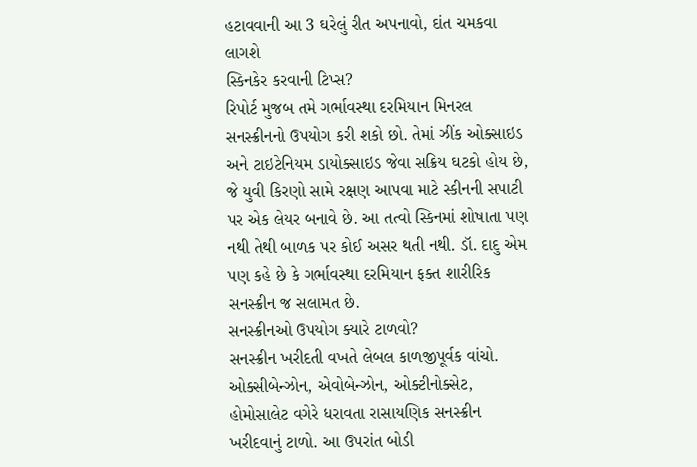હટાવવાની આ 3 ઘરેલું રીત અપનાવો, દાંત ચમકવા લાગશે
સ્કિનકેર કરવાની ટિપ્સ?
રિપોર્ટ મુજબ તમે ગર્ભાવસ્થા દરમિયાન મિનરલ સનસ્ક્રીનનો ઉપયોગ કરી શકો છો. તેમાં ઝીંક ઓક્સાઇડ અને ટાઇટેનિયમ ડાયોક્સાઇડ જેવા સક્રિય ઘટકો હોય છે, જે યુવી કિરણો સામે રક્ષણ આપવા માટે સ્કીનની સપાટી પર એક લેયર બનાવે છે. આ તત્વો સ્કિનમાં શોષાતા પણ નથી તેથી બાળક પર કોઈ અસર થતી નથી. ડૉ. દાદુ એમ પણ કહે છે કે ગર્ભાવસ્થા દરમિયાન ફક્ત શારીરિક સનસ્ક્રીન જ સલામત છે.
સનસ્ક્રીનઓ ઉપયોગ ક્યારે ટાળવો?
સનસ્ક્રીન ખરીદતી વખતે લેબલ કાળજીપૂર્વક વાંચો. ઓક્સીબેન્ઝોન, એવોબેન્ઝોન, ઓક્ટીનોક્સેટ, હોમોસાલેટ વગેરે ધરાવતા રાસાયણિક સનસ્ક્રીન ખરીદવાનું ટાળો. આ ઉપરાંત બોડી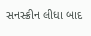સનસ્ક્રીન લીધા બાદ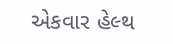એકવાર હેલ્થ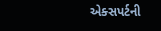એક્સપર્ટની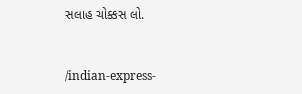સલાહ ચોક્કસ લો.


/indian-express-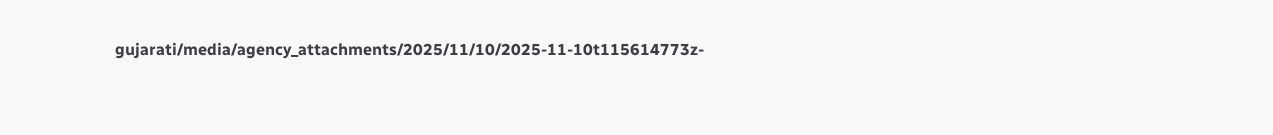gujarati/media/agency_attachments/2025/11/10/2025-11-10t115614773z-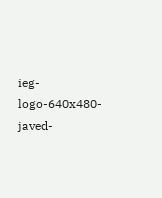ieg-logo-640x480-javed-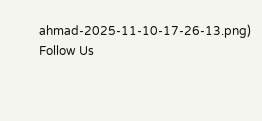ahmad-2025-11-10-17-26-13.png)
Follow Us